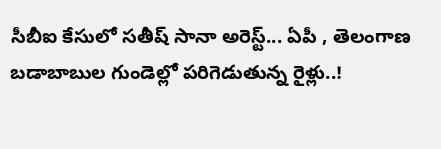సీబీఐ కేసులో సతీష్ సానా అరెస్ట్... ఏపీ , తెలంగాణ బడాబాబుల గుండెల్లో పరిగెడుతున్న రైళ్లు..!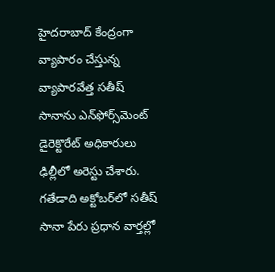హైదరాబాద్ కేంద్రంగా వ్యాపారం చేస్తున్న వ్యాపారవేత్త సతీష్ సానాను ఎన్‌ఫోర్స్‌మెంట్ డైరెక్టొరేట్ అధికారులు ఢిల్లీలో అరెస్టు చేశారు. గతేడాది అక్టోబర్‌లో సతీష్ సానా పేరు ప్రధాన వార్తల్లో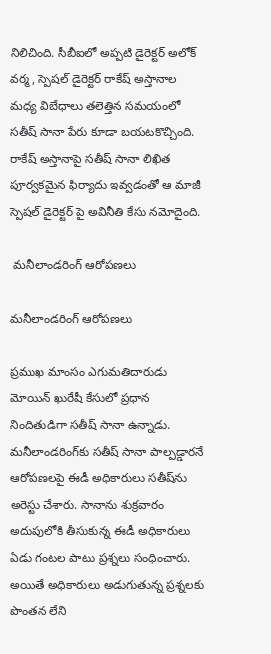నిలిచింది. సీబీఐలో అప్పటి డైరెక్టర్ అలోక్ వర్మ, స్పెషల్ డైరెక్టర్ రాకేష్ అస్తానాల మధ్య విబేధాలు తలెత్తిన సమయంలో సతీష్ సానా పేరు కూడా బయటకొచ్చింది. రాకేష్ అస్తానాపై సతీష్ సానా లిఖిత పూర్వకమైన ఫిర్యాదు ఇవ్వడంతో ఆ మాజీ స్పెషల్ డైరెక్టర్ పై అవినీతి కేసు నమోదైంది.

 మనీలాండరింగ్ ఆరోపణలు

మనీలాండరింగ్ ఆరోపణలు

ప్రముఖ మాంసం ఎగుమతిదారుడు మోయిన్ ఖురేషీ కేసులో ప్రధాన నిందితుడిగా సతీష్ సానా ఉన్నాడు. మనీలాండరింగ్‌కు సతీష్ సానా పాల్పడ్డారనే ఆరోపణలపై ఈడీ అధికారులు సతీష్‌ను అరెస్టు చేశారు. సానాను శుక్రవారం అదుపులోకి తీసుకున్న ఈడీ అధికారులు ఏడు గంటల పాటు ప్రశ్నలు సంధించారు. అయితే అధికారులు అడుగుతున్న ప్రశ్నలకు పొంతన లేని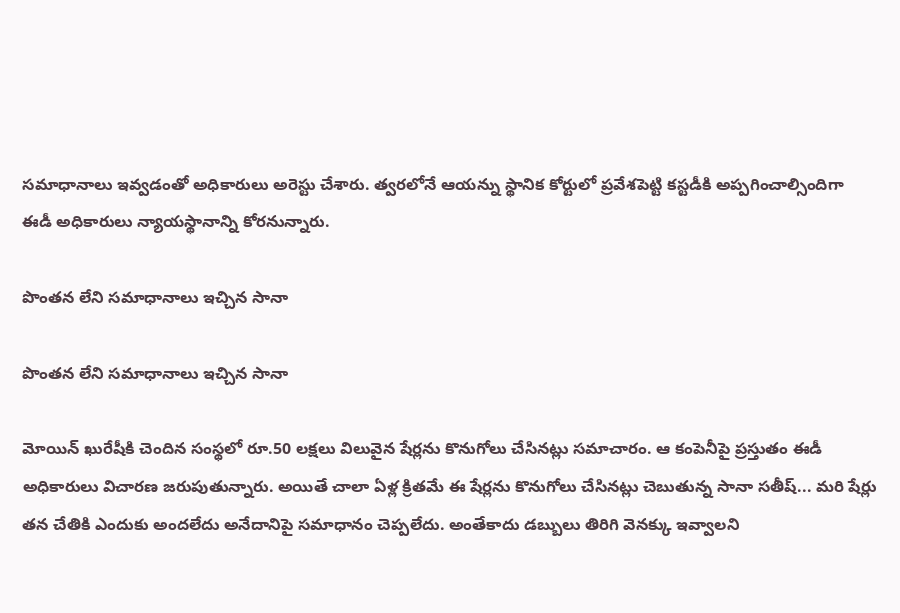సమాధానాలు ఇవ్వడంతో అధికారులు అరెస్టు చేశారు. త్వరలోనే ఆయన్ను స్థానిక కోర్టులో ప్రవేశపెట్టి కస్టడీకి అప్పగించాల్సిందిగా ఈడీ అధికారులు న్యాయస్థానాన్ని కోరనున్నారు.

పొంతన లేని సమాధానాలు ఇచ్చిన సానా

పొంతన లేని సమాధానాలు ఇచ్చిన సానా

మోయిన్ ఖురేషీకి చెందిన సంస్థలో రూ.50 లక్షలు విలువైన షేర్లను కొనుగోలు చేసినట్లు సమాచారం. ఆ కంపెనీపై ప్రస్తుతం ఈడీ అధికారులు విచారణ జరుపుతున్నారు. అయితే చాలా ఏళ్ల క్రితమే ఈ షేర్లను కొనుగోలు చేసినట్లు చెబుతున్న సానా సతీష్... మరి షేర్లు తన చేతికి ఎందుకు అందలేదు అనేదానిపై సమాధానం చెప్పలేదు. అంతేకాదు డబ్బులు తిరిగి వెనక్కు ఇవ్వాలని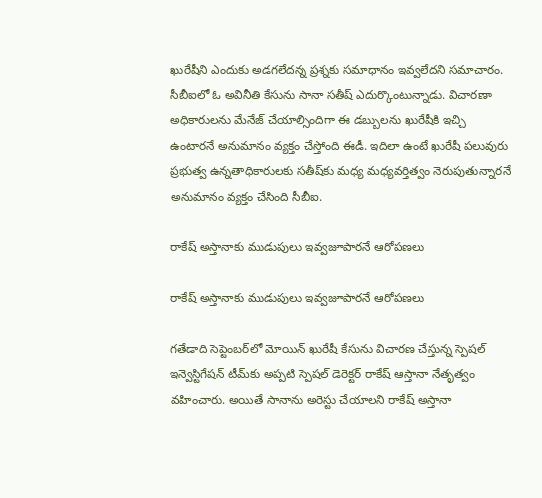ఖురేషీని ఎందుకు అడగలేదన్న ప్రశ్నకు సమాధానం ఇవ్వలేదని సమాచారం. సీబీఐలో ఓ అవినీతి కేసును సానా సతీష్ ఎదుర్కొంటున్నాడు. విచారణా అధికారులను మేనేజ్ చేయాల్సిందిగా ఈ డబ్బులను ఖురేషీకి ఇచ్చి ఉంటారనే అనుమానం వ్యక్తం చేస్తోంది ఈడీ. ఇదిలా ఉంటే ఖురేషీ పలువురు ప్రభుత్వ ఉన్నతాధికారులకు సతీష్‌కు మధ్య మధ్యవర్తిత్వం నెరుపుతున్నారనే అనుమానం వ్యక్తం చేసింది సీబీఐ.

రాకేష్ అస్తానాకు ముడుపులు ఇవ్వజూపారనే ఆరోపణలు

రాకేష్ అస్తానాకు ముడుపులు ఇవ్వజూపారనే ఆరోపణలు

గతేడాది సెప్టెంబర్‌లో మోయిన్ ఖురేషీ కేసును విచారణ చేస్తున్న స్పెషల్ ఇన్వెస్టిగేషన్ టీమ్‌కు అప్పటి స్పెషల్ డెరెక్టర్ రాకేష్ ఆస్తానా నేతృత్వం వహించారు. అయితే సానాను అరెస్టు చేయాలని రాకేష్ అస్తానా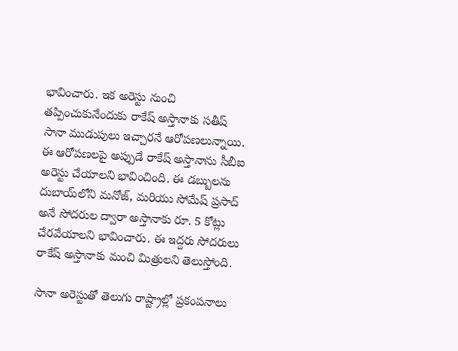భావించారు. ఇక అరెస్టు నుంచి తప్పించుకునేందుకు రాకేష్ అస్తానాకు సతీష్ సానా ముడుపులు ఇచ్చారనే ఆరోపణలున్నాయి. ఈ ఆరోపణలపై అప్పుడే రాకేష్ అస్తానాను సీబీఐ అరెస్టు చేయాలని భావించింది. ఈ డబ్బులను దుబాయ్‌లోని మనోజ్, మరియు సోమేష్ ప్రసాద్‌ అనే సోదరుల ద్వారా అస్తానాకు రూ. 5 కోట్లు చేరవేయాలని భావించారు. ఈ ఇద్దరు సోదరులు రాకేష్ అస్తానాకు మంచి మిత్రులని తెలుస్తోంది.

సానా అరెస్టుతో తెలుగు రాష్ట్రాల్లో ప్రకంపనాలు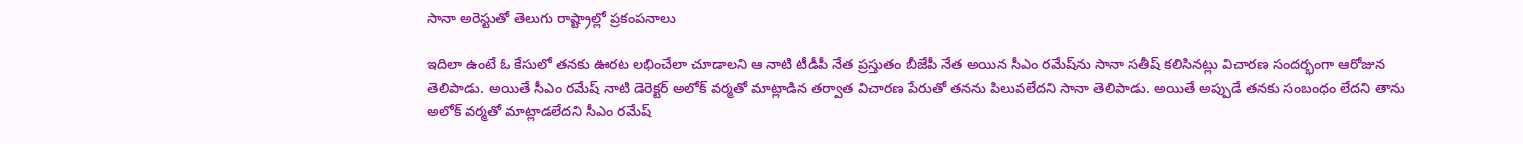సానా అరెస్టుతో తెలుగు రాష్ట్రాల్లో ప్రకంపనాలు

ఇదిలా ఉంటే ఓ కేసులో తనకు ఊరట లభించేలా చూడాలని ఆ నాటి టీడీపీ నేత ప్రస్తుతం బీజేపీ నేత అయిన సీఎం రమేష్‌ను సానా సతీష్ కలిసినట్లు విచారణ సందర్భంగా ఆరోజున తెలిపాడు. అయితే సీఎం రమేష్ నాటి డెరెక్టర్ అలోక్ వర్మతో మాట్లాడిన తర్వాత విచారణ పేరుతో తనను పిలువలేదని సానా తెలిపాడు. అయితే అప్పుడే తనకు సంబంధం లేదని తాను అలోక్ వర్మతో మాట్లాడలేదని సీఎం రమేష్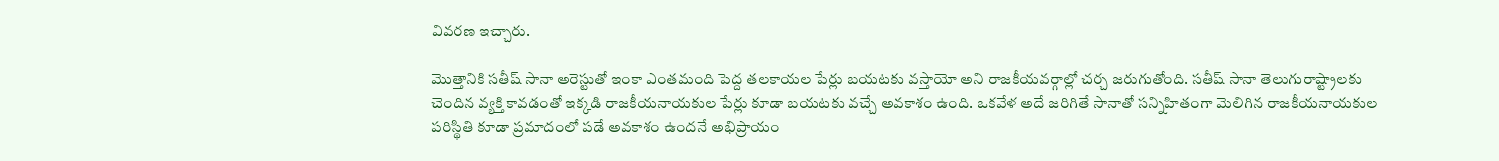వివరణ ఇచ్చారు.

మొత్తానికి సతీష్ సానా అరెస్టుతో ఇంకా ఎంతమంది పెద్ద తలకాయల పేర్లు బయటకు వస్తాయో అని రాజకీయవర్గాల్లో చర్చ జరుగుతోంది. సతీష్ సానా తెలుగురాష్ట్రాలకు చెందిన వ్యక్తి కావడంతో ఇక్కడి రాజకీయనాయకుల పేర్లు కూడా బయటకు వచ్చే అవకాశం ఉంది. ఒకవేళ అదే జరిగితే సానాతో సన్నిహితంగా మెలిగిన రాజకీయనాయకుల పరిస్థితి కూడా ప్రమాదంలో పడే అవకాశం ఉందనే అభిప్రాయం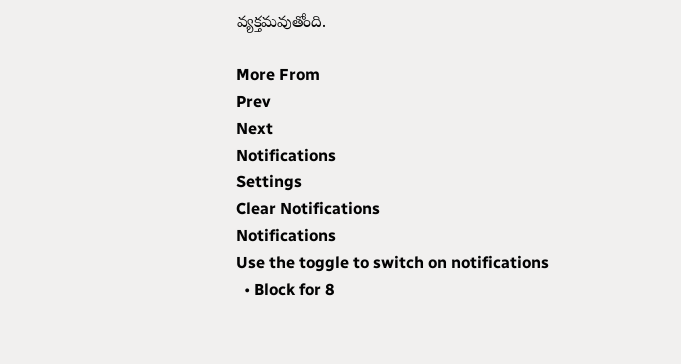వ్యక్తమవుతోంది.

More From
Prev
Next
Notifications
Settings
Clear Notifications
Notifications
Use the toggle to switch on notifications
  • Block for 8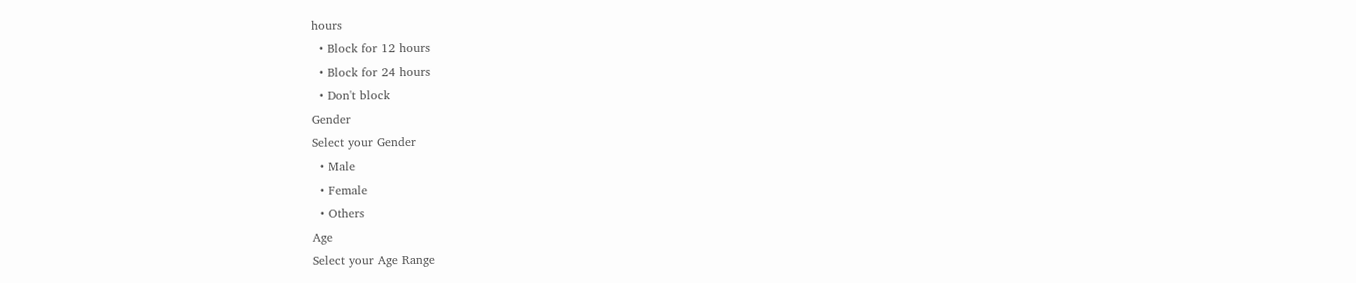hours
  • Block for 12 hours
  • Block for 24 hours
  • Don't block
Gender
Select your Gender
  • Male
  • Female
  • Others
Age
Select your Age Range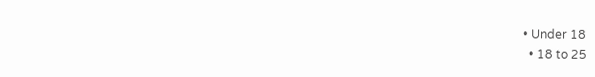• Under 18
  • 18 to 25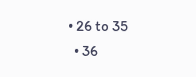• 26 to 35
  • 36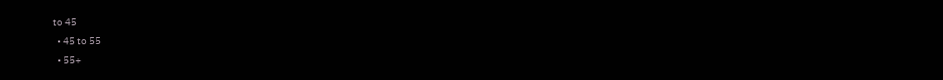to 45
  • 45 to 55
  • 55+